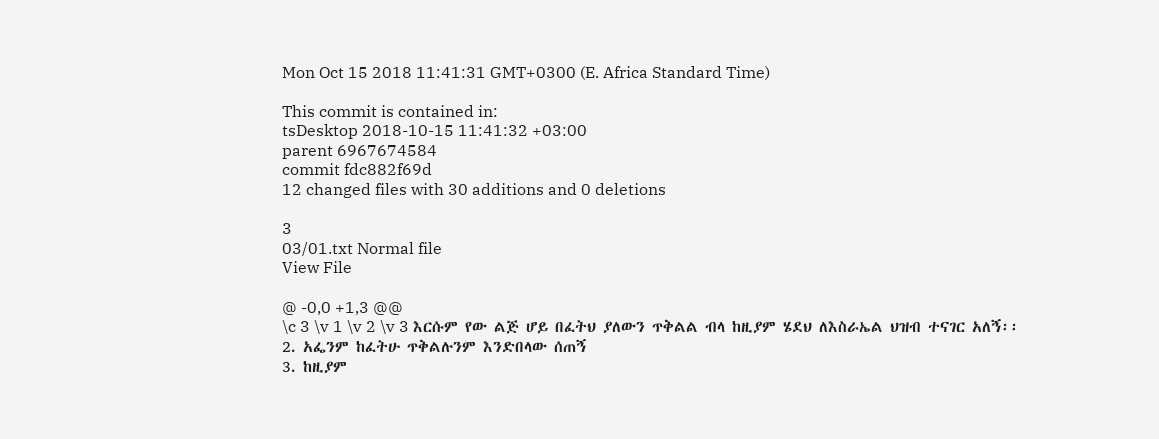Mon Oct 15 2018 11:41:31 GMT+0300 (E. Africa Standard Time)

This commit is contained in:
tsDesktop 2018-10-15 11:41:32 +03:00
parent 6967674584
commit fdc882f69d
12 changed files with 30 additions and 0 deletions

3
03/01.txt Normal file
View File

@ -0,0 +1,3 @@
\c 3 \v 1 \v 2 \v 3 እርሱም የው ልጅ ሆይ በፈትህ ያለውን ጥቅልል ብላ ከዚያም ሄደህ ለእስራኤል ህዝብ ተናገር አለኝ፡፡
2. አፌንም ከፈትሁ ጥቅልሉንም እንድበላው ሰጠኝ
3. ከዚያም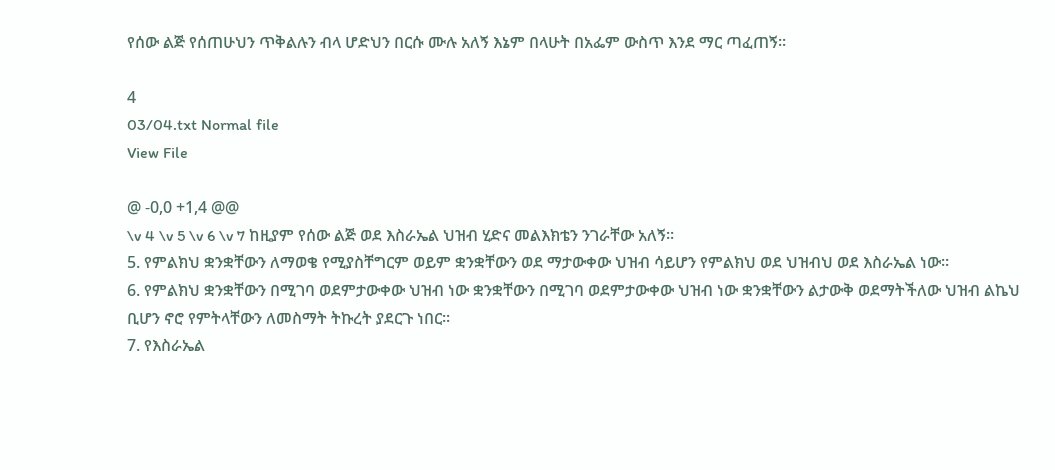የሰው ልጅ የሰጠሁህን ጥቅልሉን ብላ ሆድህን በርሱ ሙሉ አለኝ እኔም በላሁት በአፌም ውስጥ እንደ ማር ጣፈጠኝ፡፡

4
03/04.txt Normal file
View File

@ -0,0 +1,4 @@
\v 4 \v 5 \v 6 \v 7 ከዚያም የሰው ልጅ ወደ እስራኤል ህዝብ ሂድና መልእክቴን ንገራቸው አለኝ፡፡
5. የምልክህ ቋንቋቸውን ለማወቄ የሚያስቸግርም ወይም ቋንቋቸውን ወደ ማታውቀው ህዝብ ሳይሆን የምልክህ ወደ ህዝብህ ወደ እስራኤል ነው፡፡
6. የምልክህ ቋንቋቸውን በሚገባ ወደምታውቀው ህዝብ ነው ቋንቋቸውን በሚገባ ወደምታውቀው ህዝብ ነው ቋንቋቸውን ልታውቅ ወደማትችለው ህዝብ ልኬህ ቢሆን ኖሮ የምትላቸውን ለመስማት ትኩረት ያደርጉ ነበር፡፡
7. የእስራኤል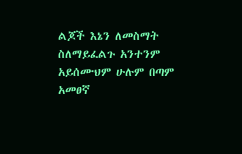ልጆች እኔን ለመስማት ስለማይፈልጉ አንተንም አይሰሙህም ሁሉም በጣም አመፀኛ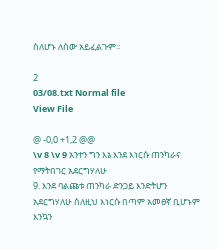ስለሆኑ ለሰው አይፈልጉም፡፡

2
03/08.txt Normal file
View File

@ -0,0 +1,2 @@
\v 8 \v 9 አንተን ግን እኔ እንደ እነርሱ ጠንካራና የማትበገር አደርግሃለሁ
9. እንደ ባልጩቱ ጠንካራ ድንጋይ እንድትሆን አደርግሃለሁ ስለዚህ እነርሱ በጣም አመፀኛ ቢሆኑም እንኳን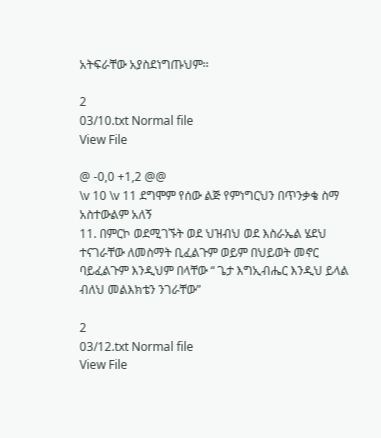አትፍራቸው አያስደነግጡህም፡፡

2
03/10.txt Normal file
View File

@ -0,0 +1,2 @@
\v 10 \v 11 ደግሞም የሰው ልጅ የምነግርህን በጥንቃቄ ስማ አስተውልም አለኝ
11. በምርኮ ወደሚገኙት ወደ ህዝብህ ወደ እስራኤል ሄደህ ተናገራቸው ለመስማት ቢፈልጉም ወይም በህይወት መኖር ባይፈልጉም እንዲህም በላቸው “ ጌታ እግኢብሔር እንዲህ ይላል ብለህ መልእክቴን ንገራቸው”

2
03/12.txt Normal file
View File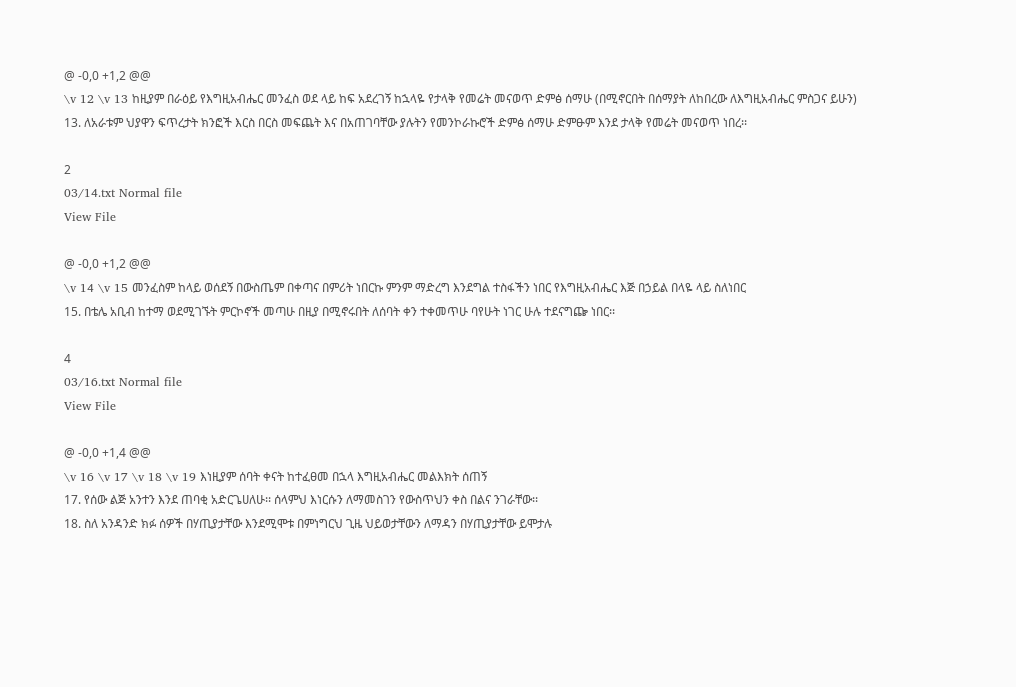@ -0,0 +1,2 @@
\v 12 \v 13 ከዚያም በራዕይ የእግዚአብሔር መንፈስ ወደ ላይ ከፍ አደረገኝ ከኋላዬ የታላቅ የመሬት መናወጥ ድምፅ ሰማሁ (በሚኖርበት በሰማያት ለከበረው ለእግዚአብሔር ምስጋና ይሁን)
13. ለአራቱም ህያዋን ፍጥረታት ክንፎች እርስ በርስ መፍጨት እና በአጠገባቸው ያሉትን የመንኮራኩሮች ድምፅ ሰማሁ ድምፁም እንደ ታላቅ የመሬት መናወጥ ነበረ፡፡

2
03/14.txt Normal file
View File

@ -0,0 +1,2 @@
\v 14 \v 15 መንፈስም ከላይ ወሰደኝ በውስጤም በቀጣና በምሪት ነበርኩ ምንም ማድረግ እንደግል ተስፋችን ነበር የእግዚአብሔር እጅ በኃይል በላዬ ላይ ስለነበር
15. በቴሌ አቢብ ከተማ ወደሚገኙት ምርኮኖች መጣሁ በዚያ በሚኖሩበት ለሰባት ቀን ተቀመጥሁ ባየሁት ነገር ሁሉ ተደናግጬ ነበር፡፡

4
03/16.txt Normal file
View File

@ -0,0 +1,4 @@
\v 16 \v 17 \v 18 \v 19 እነዚያም ሰባት ቀናት ከተፈፀመ በኋላ እግዚአብሔር መልእክት ሰጠኝ
17. የሰው ልጅ አንተን እንደ ጠባቂ አድርጌሀለሁ፡፡ ሰላምህ እነርሱን ለማመስገን የውስጥህን ቀስ በልና ንገራቸው፡፡
18. ስለ አንዳንድ ክፉ ሰዎች በሃጢያታቸው እንደሚሞቱ በምነግርህ ጊዜ ህይወታቸውን ለማዳን በሃጢያታቸው ይሞታሉ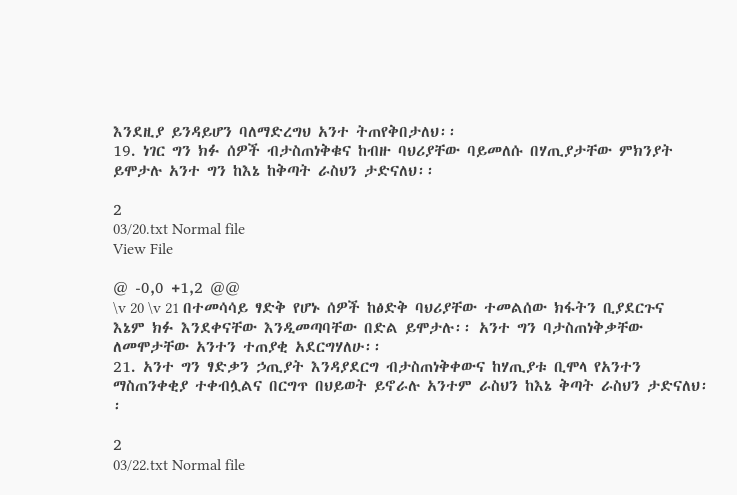እንደዚያ ይንዳይሆን ባለማድረግህ አንተ ትጠየቅበታለህ፡፡
19. ነገር ግን ክፉ ሰዎች ብታስጠነቅቁና ከብዙ ባህሪያቸው ባይመለሱ በሃጢያታቸው ምክንያት ይሞታሉ አንተ ግን ከእኔ ከቅጣት ራስህን ታድናለህ፡፡

2
03/20.txt Normal file
View File

@ -0,0 +1,2 @@
\v 20 \v 21 በተመሳሳይ ፃድቅ የሆኑ ሰዎች ከፅድቅ ባህሪያቸው ተመልሰው ክፋትን ቢያደርጉና እኔም ክፉ እንደቀናቸው እንዲመጣባቸው በድል ይሞታሉ፡፡ አንተ ግን ባታስጠነቅቃቸው ለመሞታቸው አንተን ተጠያቂ አደርግሃለሁ፡፡
21. አንተ ግን ፃድቃን ኃጢያት እንዳያደርግ ብታስጠነቅቀውና ከሃጢያቱ ቢሞላ የአንተን ማስጠንቀቂያ ተቀብሏልና በርግጥ በህይወት ይኖራሉ አንተም ራስህን ከእኔ ቅጣት ራስህን ታድናለህ፡፡

2
03/22.txt Normal file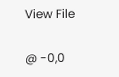View File

@ -0,0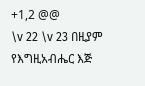+1,2 @@
\v 22 \v 23 በዚያም የእግዚአብሔር እጅ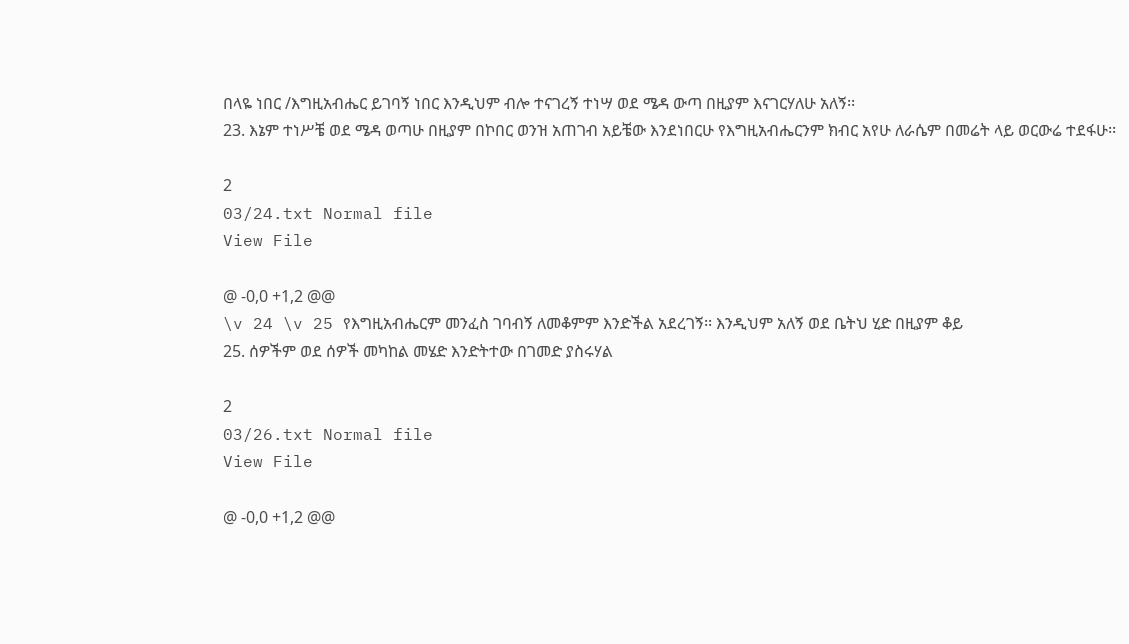በላዬ ነበር /እግዚአብሔር ይገባኝ ነበር እንዲህም ብሎ ተናገረኝ ተነሣ ወደ ሜዳ ውጣ በዚያም እናገርሃለሁ አለኝ፡፡
23. እኔም ተነሥቼ ወደ ሜዳ ወጣሁ በዚያም በኮበር ወንዝ አጠገብ አይቼው እንደነበርሁ የእግዚአብሔርንም ክብር አየሁ ለራሴም በመሬት ላይ ወርውሬ ተደፋሁ፡፡

2
03/24.txt Normal file
View File

@ -0,0 +1,2 @@
\v 24 \v 25 የእግዚአብሔርም መንፈስ ገባብኝ ለመቆምም እንድችል አደረገኝ፡፡ እንዲህም አለኝ ወደ ቤትህ ሂድ በዚያም ቆይ
25. ሰዎችም ወደ ሰዎች መካከል መሄድ እንድትተው በገመድ ያስሩሃል

2
03/26.txt Normal file
View File

@ -0,0 +1,2 @@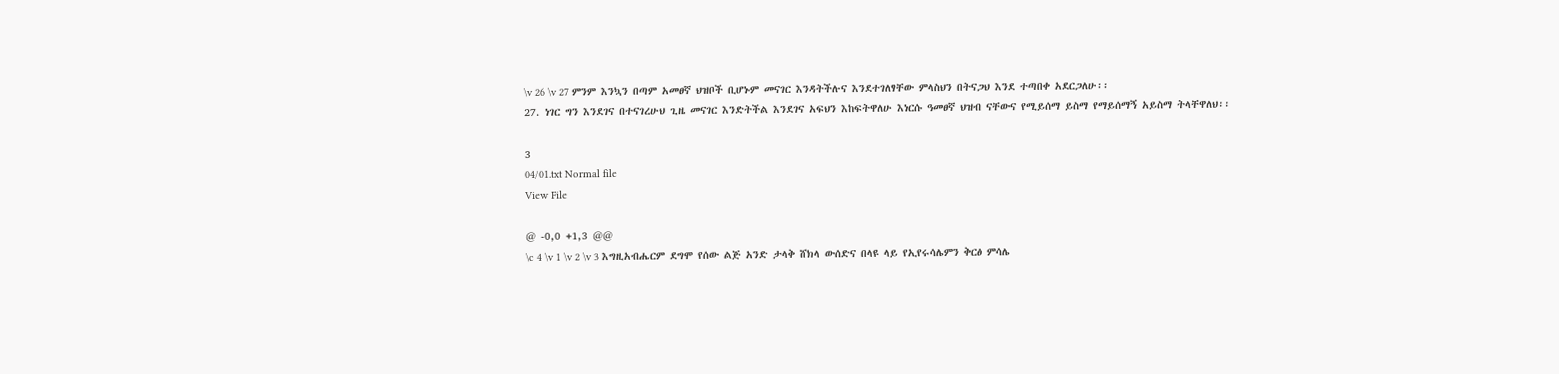\v 26 \v 27 ምንም እንኳን በጣም አመፀኛ ህዝቦች ቢሆኑም መናገር እንዳትችሉና እንደተገለፃቸው ምላስህን በትናጋህ እንደ ተጣበቀ አደርጋለሁ፡፡
27. ነገር ግን እንደገና በተናገረሁህ ጊዜ መናገር እንድትችል እንደገና አፍህን እከፍትዋለሁ እነርሱ ዓመፀኛ ህዝብ ናቸውና የሚይሰማ ይስማ የማይሰማኝ አይስማ ትላቸዋለህ፡፡

3
04/01.txt Normal file
View File

@ -0,0 +1,3 @@
\c 4 \v 1 \v 2 \v 3 እግዚአብሔርም ደግሞ የሰው ልጅ አንድ ታላቅ ሸክላ ውሰድና በላዩ ላይ የኢየሩሳሌምን ቅርፅ ምሳሌ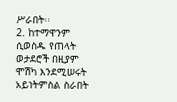ሥራበት፡፡
2. ከተማዋንም ሲወስዱ የጠላት ወታደሮች በዚያም ሞሽካ እንደሚሠሩት አይነትምስል ስራበት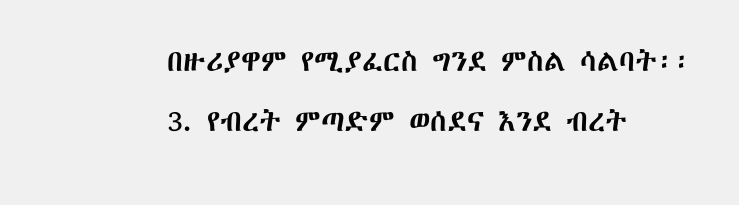በዙሪያዋም የሚያፈርስ ግንደ ምስል ሳልባት፡፡
3. የብረት ምጣድም ወሰደና እንደ ብረት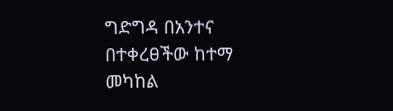ግድግዳ በአንተና በተቀረፀችው ከተማ መካከል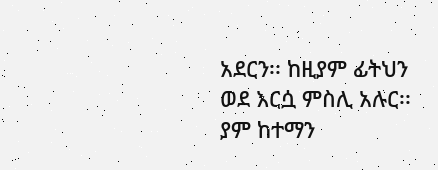አደርን፡፡ ከዚያም ፊትህን ወደ እርሷ ምስሊ አሉር፡፡ ያም ከተማን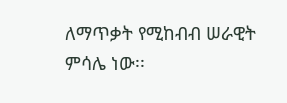ለማጥቃት የሚከብብ ሠራዊት ምሳሌ ነው፡፡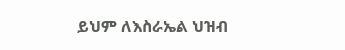ይህም ለእስራኤል ህዝብ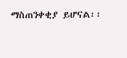ማስጠንቀቂያ ይሆናል፡፡